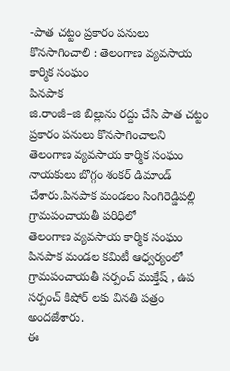-పాత చట్టం ప్రకారం పనులు కొనసాగించాలి : తెలంగాణ వ్యవసాయ కార్మిక సంఘం
పినపాక
జి.రాంజీ–జి బిల్లును రద్దు చేసి పాత చట్టం ప్రకారం పనులు కొనసాగించాలని తెలంగాణ వ్యవసాయ కార్మిక సంఘం నాయకులు బొగ్గం శంకర్ డిమాండ్ చేశారు.పినపాక మండలం సింగిరెడ్డిపల్లి గ్రామపంచాయతీ పరిధిలో
తెలంగాణ వ్యవసాయ కార్మిక సంఘం పినపాక మండల కమిటీ ఆధ్వర్యంలో
గ్రామపంచాయతీ సర్పంచ్ ముక్తేష్ , ఉప సర్పంచ్ కిషోర్ లకు వినతి పత్రం అందజేశారు.
ఈ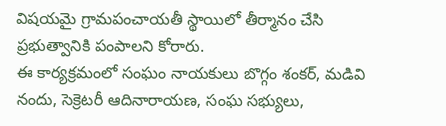విషయమై గ్రామపంచాయతీ స్థాయిలో తీర్మానం చేసి ప్రభుత్వానికి పంపాలని కోరారు.
ఈ కార్యక్రమంలో సంఘం నాయకులు బొగ్గం శంకర్, మడివి నందు, సెక్రెటరీ ఆదినారాయణ, సంఘ సభ్యులు,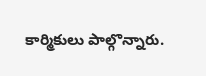కార్మికులు పాల్గొన్నారు.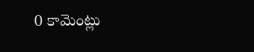0 కామెంట్లు